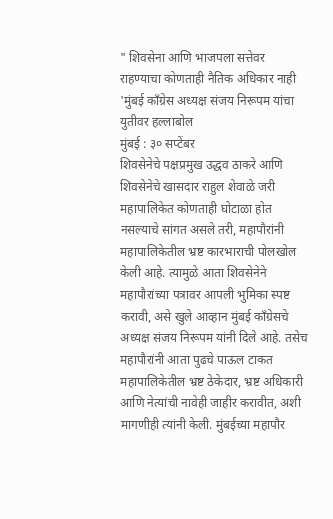" शिवसेना आणि भाजपला सत्तेवर राहण्याचा कोणताही नैतिक अधिकार नाही 'मुंबई काँग्रेस अध्यक्ष संजय निरूपम यांचा युतीवर हल्लाबोल
मुंबई : ३० सप्टेंबर
शिवसेनेचे पक्षप्रमुख उद्धव ठाकरे आणि शिवसेनेचे खासदार राहुल शेवाळे जरी महापालिकेत कोणताही घोटाळा होत नसल्याचे सांगत असले तरी, महापौरांनी महापालिकेतील भ्रष्ट कारभाराची पोलखोल केली आहे. त्यामुळे आता शिवसेनेने महापौरांच्या पत्रावर आपली भुमिका स्पष्ट करावी, असे खुले आव्हान मुंबई काँग्रेसचे अध्यक्ष संजय निरूपम यांनी दिले आहे. तसेच महापौरांनी आता पुढचे पाऊल टाकत महापालिकेतील भ्रष्ट ठेकेदार, भ्रष्ट अधिकारी आणि नेत्यांची नावेही जाहीर करावीत, अशी मागणीही त्यांनी केली. मुंबईच्या महापौर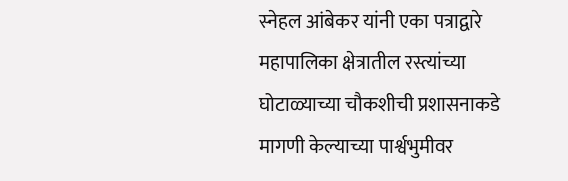स्नेहल आंबेकर यांनी एका पत्राद्वारे महापालिका क्षेत्रातील रस्त्यांच्या घोटाळ्याच्या चौकशीची प्रशासनाकडे मागणी केल्याच्या पार्श्वभुमीवर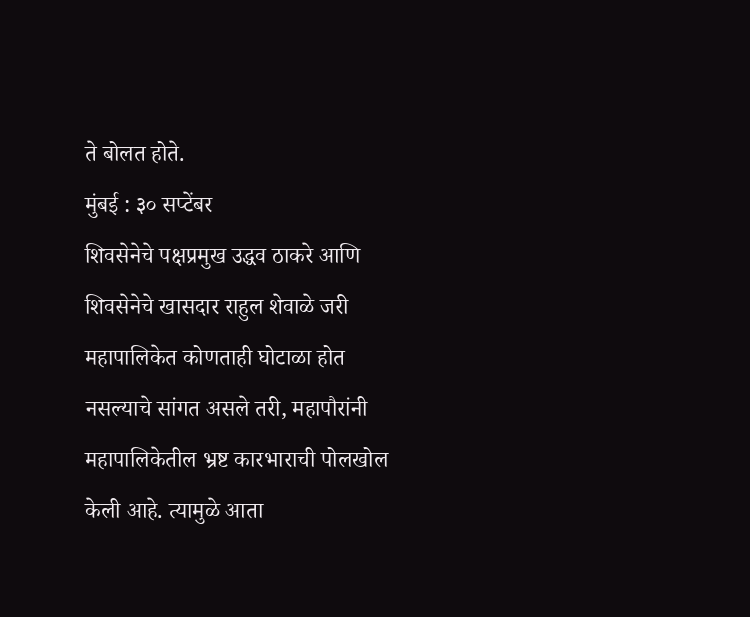ते बोलत होते.
मुंबई : ३० सप्टेंबर
शिवसेनेचे पक्षप्रमुख उद्धव ठाकरे आणि शिवसेनेचे खासदार राहुल शेवाळे जरी महापालिकेत कोणताही घोटाळा होत नसल्याचे सांगत असले तरी, महापौरांनी महापालिकेतील भ्रष्ट कारभाराची पोलखोल केली आहे. त्यामुळे आता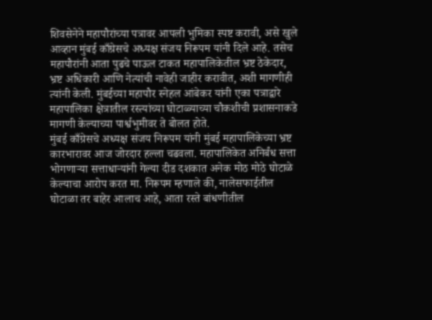शिवसेनेने महापौरांच्या पत्रावर आपली भुमिका स्पष्ट करावी, असे खुले आव्हान मुंबई काँग्रेसचे अध्यक्ष संजय निरूपम यांनी दिले आहे. तसेच महापौरांनी आता पुढचे पाऊल टाकत महापालिकेतील भ्रष्ट ठेकेदार, भ्रष्ट अधिकारी आणि नेत्यांची नावेही जाहीर करावीत, अशी मागणीही त्यांनी केली. मुंबईच्या महापौर स्नेहल आंबेकर यांनी एका पत्राद्वारे महापालिका क्षेत्रातील रस्त्यांच्या घोटाळ्याच्या चौकशीची प्रशासनाकडे मागणी केल्याच्या पार्श्वभुमीवर ते बोलत होते.
मुंबई काँग्रेसचे अध्यक्ष संजय निरूपम यांनी मुंबई महापालिकेच्या भ्रष्ट कारभारावर आज जोरदार हल्ला चढवला. महापालिकेत अनिर्बंध सत्ता भोगणाऱ्या सत्ताधाऱ्यांनी गेल्या दीड दशकात अनेक मोठ मोठे घोटाळे केल्याचा आरोप करत मा. निरूपम म्हणाले की, नालेसफाईतील घोटाळा तर बाहेर आलाच आहे, आता रस्ते बांधणीतील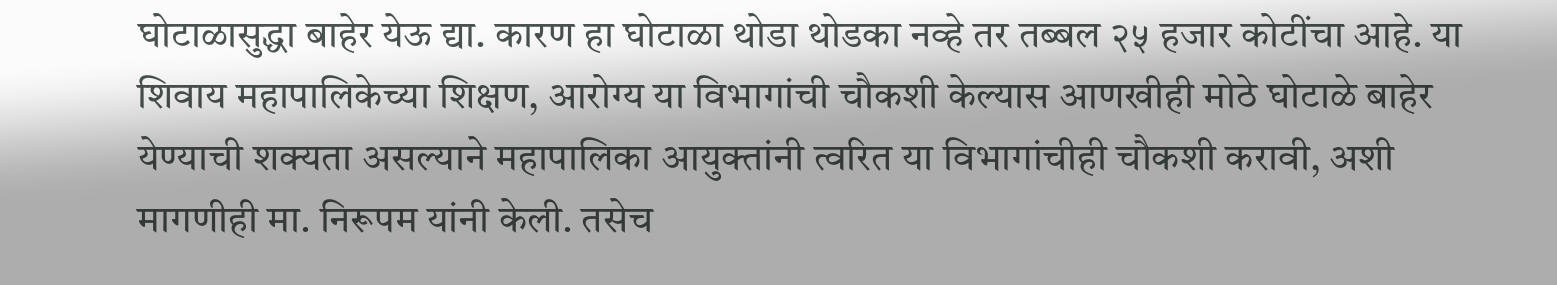घोटाळासुद्धा बाहेर येऊ द्या. कारण हा घोटाळा थोडा थोडका नव्हे तर तब्बल २५ हजार कोटींचा आहे. या शिवाय महापालिकेच्या शिक्षण, आरोग्य या विभागांची चौकशी केल्यास आणखीही मोठे घोटाळे बाहेर येण्याची शक्यता असल्याने महापालिका आयुक्तांनी त्वरित या विभागांचीही चौकशी करावी, अशी मागणीही मा. निरूपम यांनी केली. तसेच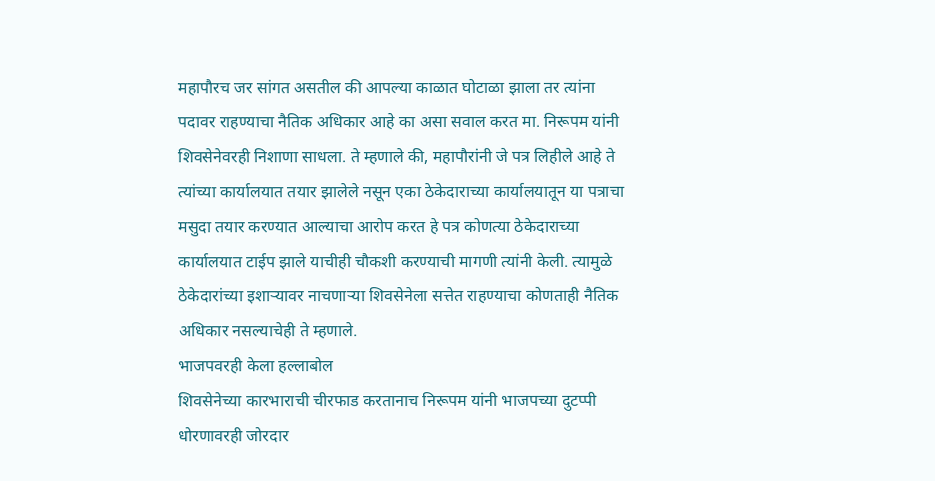महापौरच जर सांगत असतील की आपल्या काळात घोटाळा झाला तर त्यांना पदावर राहण्याचा नैतिक अधिकार आहे का असा सवाल करत मा. निरूपम यांनी शिवसेनेवरही निशाणा साधला. ते म्हणाले की, महापौरांनी जे पत्र लिहीले आहे ते त्यांच्या कार्यालयात तयार झालेले नसून एका ठेकेदाराच्या कार्यालयातून या पत्राचा मसुदा तयार करण्यात आल्याचा आरोप करत हे पत्र कोणत्या ठेकेदाराच्या कार्यालयात टाईप झाले याचीही चौकशी करण्याची मागणी त्यांनी केली. त्यामुळे ठेकेदारांच्या इशाऱ्यावर नाचणाऱ्या शिवसेनेला सत्तेत राहण्याचा कोणताही नैतिक अधिकार नसल्याचेही ते म्हणाले.
भाजपवरही केला हल्लाबोल
शिवसेनेच्या कारभाराची चीरफाड करतानाच निरूपम यांनी भाजपच्या दुटप्पी धोरणावरही जोरदार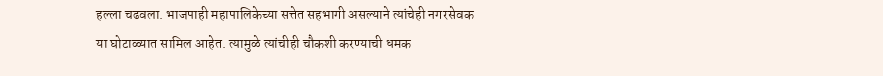हल्ला चढवला. भाजपाही महापालिकेच्या सत्तेत सहभागी असल्याने त्यांचेही नगरसेवक या घोटाळ्यात सामिल आहेत. त्यामुळे त्यांचीही चौकशी करण्याची धमक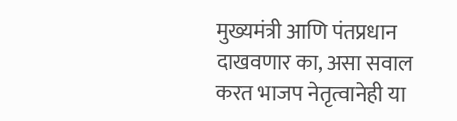मुख्यमंत्री आणि पंतप्रधान दाखवणार का, असा सवाल करत भाजप नेतृत्वानेही या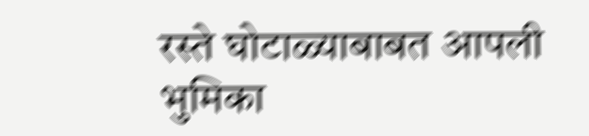रस्ते घोटाळ्याबाबत आपली भुमिका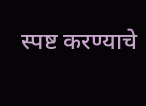स्पष्ट करण्याचे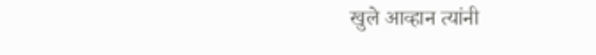खुले आव्हान त्यांनी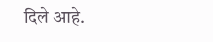दिले आहे.